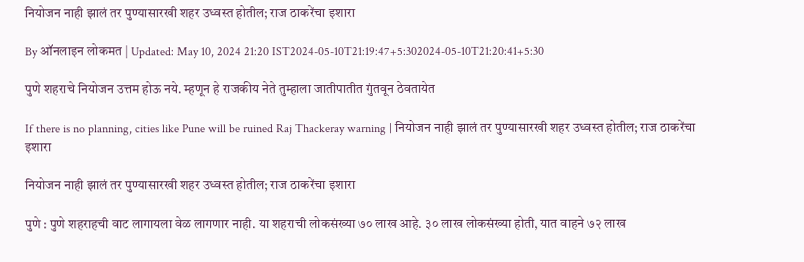नियोजन नाही झालं तर पुण्यासारखी शहर उध्वस्त होतील; राज ठाकरेंचा इशारा

By ऑनलाइन लोकमत | Updated: May 10, 2024 21:20 IST2024-05-10T21:19:47+5:302024-05-10T21:20:41+5:30

पुणे शहराचे नियोजन उत्तम होऊ नये. म्हणून हे राजकीय नेते तुम्हाला जातीपातीत गुंतवून ठेवतायेत

If there is no planning, cities like Pune will be ruined Raj Thackeray warning | नियोजन नाही झालं तर पुण्यासारखी शहर उध्वस्त होतील; राज ठाकरेंचा इशारा

नियोजन नाही झालं तर पुण्यासारखी शहर उध्वस्त होतील; राज ठाकरेंचा इशारा

पुणे : पुणे शहराहची वाट लागायला वेळ लागणार नाही. या शहराची लोकसंख्या ७० लाख आहे. ३० लाख लोकसंख्या होती, यात वाहने ७२ लाख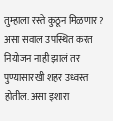तुम्हाला रस्ते कुठून मिळणार? असा सवाल उपस्थित करत नियोजन नाही झालं तर पुण्यासारखी शहर उध्वस्त होतील. असा इशारा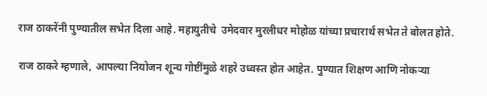राज ठाकरेंनी पुण्यातील सभेत दिला आहे. महायुतीचे  उमेदवार मुरलीधर मोहोळ यांच्या प्रचारार्थ सभेत ते बोलत होते.

राज ठाकरे म्हणाले, आपल्या नियोजन शून्य गोष्टींमुळे शहरे उध्वस्त होत आहेत. पुण्यात शिक्षण आणि नोकऱ्या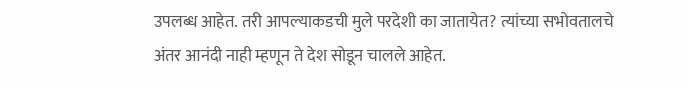उपलब्ध आहेत. तरी आपल्याकडची मुले परदेशी का जातायेत? त्यांच्या सभोवतालचे अंतर आनंदी नाही म्हणून ते देश सोडून चालले आहेत.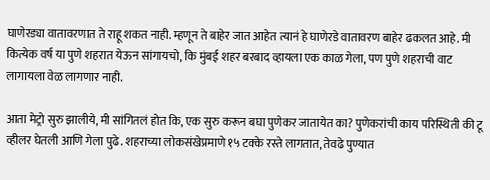घाणेरड्या वातावरणात ते राहू शकत नाही. म्हणून ते बाहेर जात आहेत त्यानं हे घाणेरडे वातावरण बाहेर ढकलत आहे. मी कित्येक वर्ष या पुणे शहरात येऊन सांगायचो, कि मुंबई शहर बरबाद व्हायला एक काळ गेला, पण पुणे शहराची वाट लागायला वेळ लागणार नाही.

आता मेट्रो सुरु झालीये, मी सांगितलं होत कि, एक सुरु करून बघा पुणेकर जातायेत का? पुणेकरांची काय परिस्थिती की टू व्हीलर घेतली आणि गेला पुढे. शहराच्या लोकसंखेप्रमाणे १५ टक्के रस्ते लागतात, तेवढे पुण्यात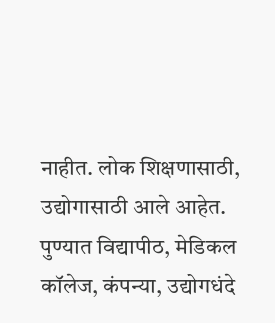नाहीत. लोक शिक्षणासाठी, उद्योगासाठी आले आहेत. पुण्यात विद्यापीठ, मेडिकल कॉलेज, कंपन्या, उद्योगधंदे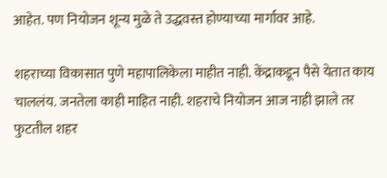आहेत. पण नियोजन शून्य मुळे ते उद्धवस्त होण्याच्या मार्गावर आहे.

शहराच्या विकासात पुणे महापालिकेला माहीत नाही. केंद्राकडून पैसे येतात काय चाललंय. जनतेला काही माहित नाही. शहराचे नियोजन आज नाही झाले तर फुटतील शहर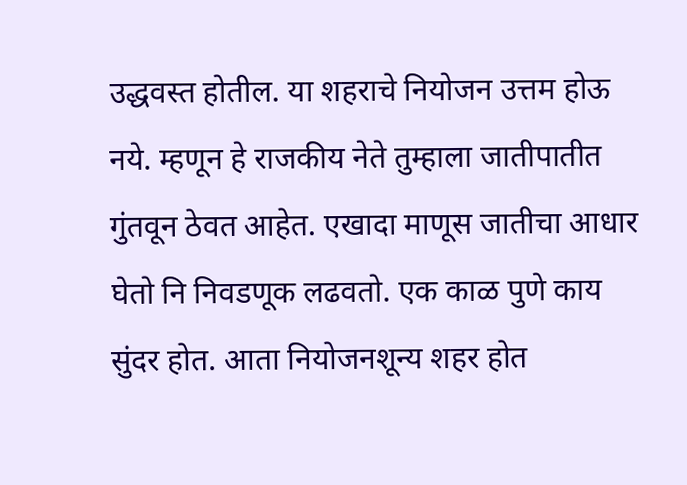उद्धवस्त होतील. या शहराचे नियोजन उत्तम होऊ नये. म्हणून हे राजकीय नेते तुम्हाला जातीपातीत गुंतवून ठेवत आहेत. एखादा माणूस जातीचा आधार घेतो नि निवडणूक लढवतो. एक काळ पुणे काय सुंदर होत. आता नियोजनशून्य शहर होत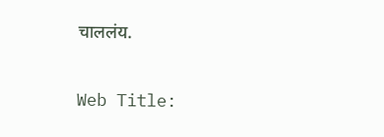चाललंय.

Web Title: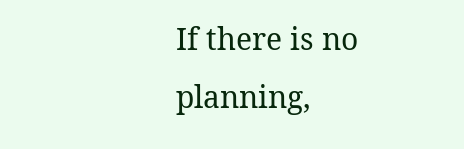If there is no planning,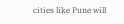cities like Pune will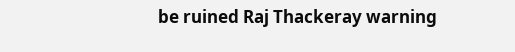be ruined Raj Thackeray warning